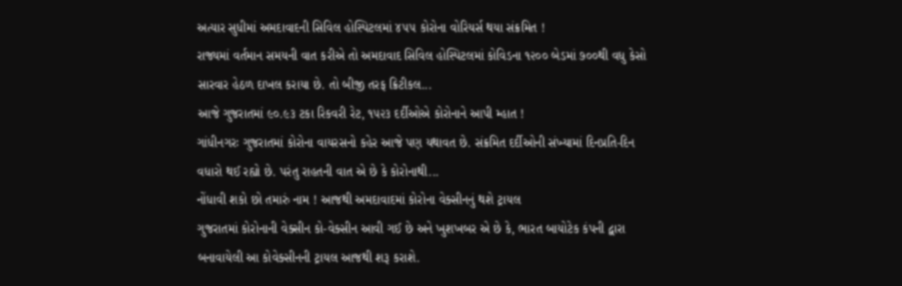અત્યાર સુધીમાં અમદાવાદની સિવિલ હોસ્પિટલમાં ૪૫૫ કોરોના વોરિયર્સ થયા સંક્રમિત !
રાજ્યમાં વર્તમાન સમયની વાત કરીએ તો અમદાવાદ સિવિલ હોસ્પિટલમાં કોવિડના ૧૨૦૦ બેડમાં ૭૦૦થી વધુ કેસો સારવાર હેઠળ દાખલ કરાયા છે. તો બીજી તરફ ક્રિટીકલ...
આજે ગુજરાતમાં ૯૦.૯૩ ટકા રિકવરી રેટ, ૧૫૨૩ દર્દીઓએ કોરોનાને આપી મ્હાત !
ગાંધીનગરઃ ગુજરાતમાં કોરોના વાયરસનો કહેર આજે પણ યથાવત છે. સંક્રમિત દર્દીઓની સંખ્યામાં દિનપ્રતિ-દિન વધારો થઈ રહ્યો છે. પરંતુ રાહતની વાત એ છે કે કોરોનાથી...
નોંધાવી શકો છો તમારું નામ ! આજથી અમદાવાદમાં કોરોના વેક્સીનનું થશે ટ્રાયલ
ગુજરાતમાં કોરોનાની વેક્સીન કો-વેક્સીન આવી ગઈ છે અને ખુશખબર એ છે કે, ભારત બાયોટેક કંપની દ્વારા બનાવાયેલી આ કોવેક્સીનની ટ્રાયલ આજથી શરૂ કરાશે.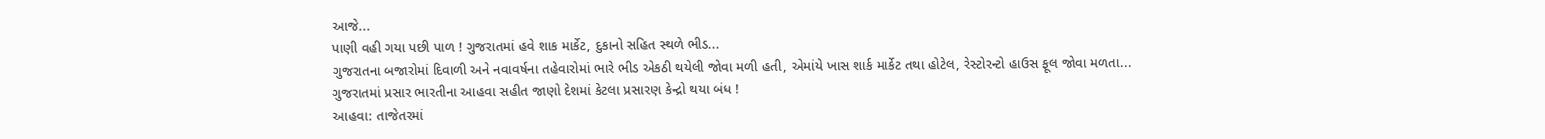આજે...
પાણી વહી ગયા પછી પાળ ! ગુજરાતમાં હવે શાક માર્કેટ, દુકાનો સહિત સ્થળે ભીડ...
ગુજરાતના બજારોમાં દિવાળી અને નવાવર્ષના તહેવારોમાં ભારે ભીડ એકઠી થયેલી જોવા મળી હતી, એમાંયે ખાસ શાર્ક માર્કેટ તથા હોટેલ, રેસ્ટોરન્ટો હાઉસ ફૂલ જોવા મળતા...
ગુજરાતમાં પ્રસાર ભારતીના આહવા સહીત જાણો દેશમાં કેટલા પ્રસારણ કેન્દ્રો થયા બંધ !
આહવા: તાજેતરમાં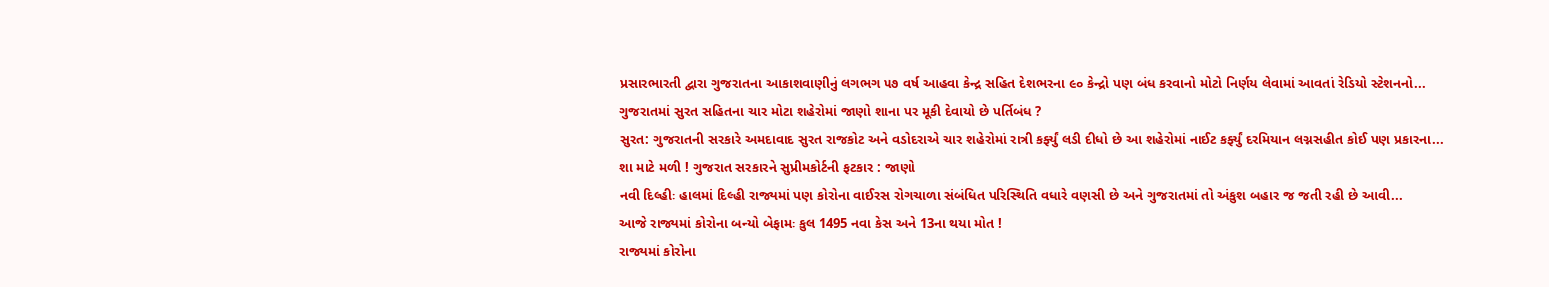પ્રસારભારતી દ્વારા ગુજરાતના આકાશવાણીનું લગભગ ૫૭ વર્ષ આહવા કેન્દ્ર સહિત દેશભરના ૯૦ કેન્દ્રો પણ બંધ કરવાનો મોટો નિર્ણય લેવામાં આવતાં રેડિયો સ્ટેશનનો...
ગુજરાતમાં સુરત સહિતના ચાર મોટા શહેરોમાં જાણો શાના પર મૂકી દેવાયો છે પર્તિબંધ ?
સુરત: ગુજરાતની સરકારે અમદાવાદ સુરત રાજકોટ અને વડોદરાએ ચાર શહેરોમાં રાત્રી કર્ફ્યું લડી દીધો છે આ શહેરોમાં નાઈટ કર્ફ્યું દરમિયાન લગ્નસહીત કોઈ પણ પ્રકારના...
શા માટે મળી ! ગુજરાત સરકારને સુપ્રીમકોર્ટની ફટકાર : જાણો
નવી દિલ્હીઃ હાલમાં દિલ્હી રાજ્યમાં પણ કોરોના વાઈરસ રોગચાળા સંબંધિત પરિસ્થિતિ વધારે વણસી છે અને ગુજરાતમાં તો અંકુશ બહાર જ જતી રહી છે આવી...
આજે રાજ્યમાં કોરોના બન્યો બેફામઃ કુલ 1495 નવા કેસ અને 13ના થયા મોત !
રાજ્યમાં કોરોના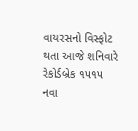વાયરસનો વિસ્ફોટ થતા આજે શનિવારે રેકોર્ડબ્રેક ૧૫૧૫ નવા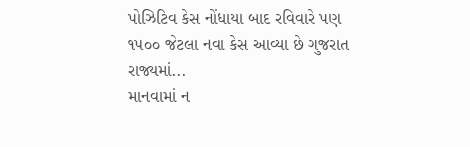પોઝિટિવ કેસ નોંધાયા બાદ રવિવારે પણ ૧૫૦૦ જેટલા નવા કેસ આવ્યા છે ગુજરાત રાજ્યમાં...
માનવામાં ન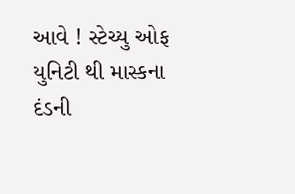આવે ! સ્ટેચ્યુ ઓફ યુનિટી થી માસ્કના દંડની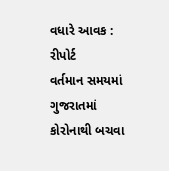વધારે આવક : રીપોર્ટ
વર્તમાન સમયમાં ગુજરાતમાં કોરોનાથી બચવા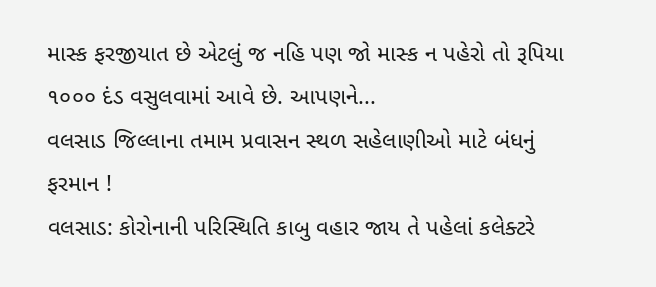માસ્ક ફરજીયાત છે એટલું જ નહિ પણ જો માસ્ક ન પહેરો તો રૂપિયા ૧૦૦૦ દંડ વસુલવામાં આવે છે. આપણને...
વલસાડ જિલ્લાના તમામ પ્રવાસન સ્થળ સહેલાણીઓ માટે બંધનું ફરમાન !
વલસાડ: કોરોનાની પરિસ્થિતિ કાબુ વહાર જાય તે પહેલાં કલેક્ટરે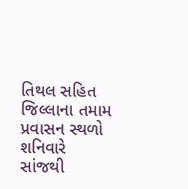તિથલ સહિત જિલ્લાના તમામ પ્રવાસન સ્થળો શનિવારે સાંજથી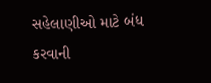સહેલાણીઓ માટે બંધ કરવાની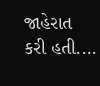જાહેરાત કરી હતી....